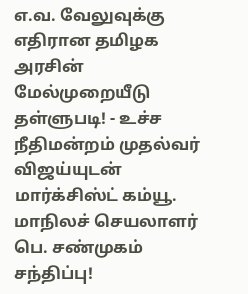எ.வ. வேலுவுக்கு எதிரான தமிழக அரசின் மேல்முறையீடு தள்ளுபடி! - உச்ச நீதிமன்றம் முதல்வர் விஜய்யுடன் மார்க்சிஸ்ட் கம்யூ. மாநிலச் செயலாளர் பெ. சண்முகம் சந்திப்பு!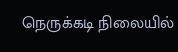நெருக்கடி நிலையில்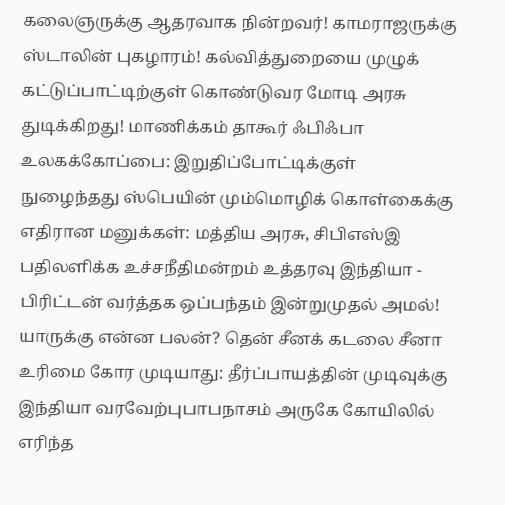கலைஞருக்கு ஆதரவாக நின்றவர்! காமராஜருக்கு ஸ்டாலின் புகழாரம்! கல்வித்துறையை முழுக் கட்டுப்பாட்டிற்குள் கொண்டுவர மோடி அரசு துடிக்கிறது! மாணிக்கம் தாகூர் ஃபிஃபா உலகக்கோப்பை: இறுதிப்போட்டிக்குள் நுழைந்தது ஸ்பெயின் மும்மொழிக் கொள்கைக்கு எதிரான மனுக்கள்: மத்திய அரசு, சிபிஎஸ்இ பதிலளிக்க உச்சநீதிமன்றம் உத்தரவு இந்தியா - பிரிட்டன் வர்த்தக ஒப்பந்தம் இன்றுமுதல் அமல்! யாருக்கு என்ன பலன்? தென் சீனக் கடலை சீனா உரிமை கோர முடியாது: தீர்ப்பாயத்தின் முடிவுக்கு இந்தியா வரவேற்புபாபநாசம் அருகே கோயிலில் எரிந்த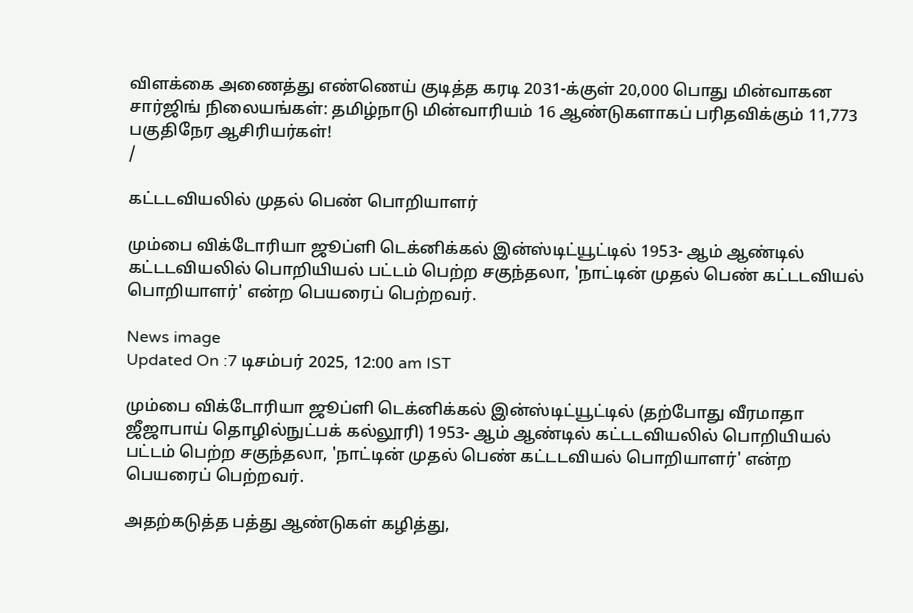விளக்கை அணைத்து எண்ணெய் குடித்த கரடி 2031-க்குள் 20,000 பொது மின்வாகன சார்ஜிங் நிலையங்கள்: தமிழ்நாடு மின்வாரியம் 16 ஆண்டுகளாகப் பரிதவிக்கும் 11,773 பகுதிநேர ஆசிரியர்கள்!
/

கட்டடவியலில் முதல் பெண் பொறியாளர்

மும்பை விக்டோரியா ஜூப்ளி டெக்னிக்கல் இன்ஸ்டிட்யூட்டில் 1953- ஆம் ஆண்டில் கட்டடவியலில் பொறியியல் பட்டம் பெற்ற சகுந்தலா, 'நாட்டின் முதல் பெண் கட்டடவியல் பொறியாளர்' என்ற பெயரைப் பெற்றவர்.

News image
Updated On :7 டிசம்பர் 2025, 12:00 am IST

மும்பை விக்டோரியா ஜூப்ளி டெக்னிக்கல் இன்ஸ்டிட்யூட்டில் (தற்போது வீரமாதா ஜீஜாபாய் தொழில்நுட்பக் கல்லூரி) 1953- ஆம் ஆண்டில் கட்டடவியலில் பொறியியல் பட்டம் பெற்ற சகுந்தலா, 'நாட்டின் முதல் பெண் கட்டடவியல் பொறியாளர்' என்ற பெயரைப் பெற்றவர்.

அதற்கடுத்த பத்து ஆண்டுகள் கழித்து,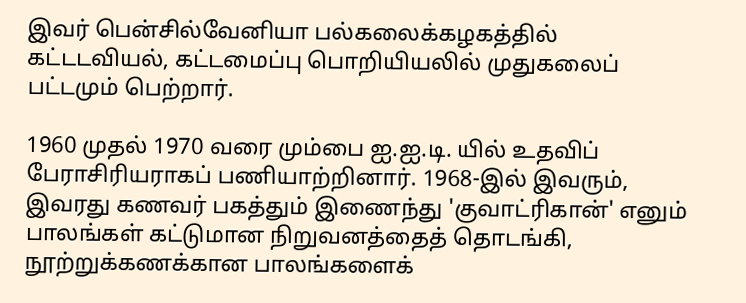இவர் பென்சில்வேனியா பல்கலைக்கழகத்தில் கட்டடவியல், கட்டமைப்பு பொறியியலில் முதுகலைப் பட்டமும் பெற்றார்.

1960 முதல் 1970 வரை மும்பை ஐ.ஐ.டி. யில் உதவிப் பேராசிரியராகப் பணியாற்றினார். 1968-இல் இவரும், இவரது கணவர் பகத்தும் இணைந்து 'குவாட்ரிகான்' எனும் பாலங்கள் கட்டுமான நிறுவனத்தைத் தொடங்கி, நூற்றுக்கணக்கான பாலங்களைக்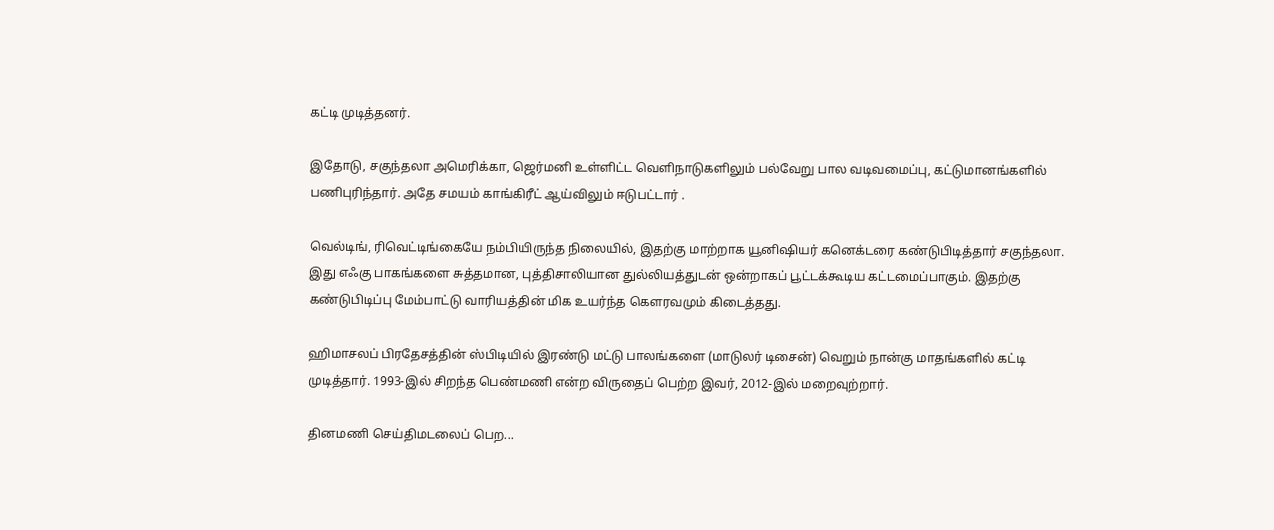கட்டி முடித்தனர்.

இதோடு, சகுந்தலா அமெரிக்கா, ஜெர்மனி உள்ளிட்ட வெளிநாடுகளிலும் பல்வேறு பால வடிவமைப்பு, கட்டுமானங்களில் பணிபுரிந்தார். அதே சமயம் காங்கிரீட் ஆய்விலும் ஈடுபட்டார் .

வெல்டிங், ரிவெட்டிங்கையே நம்பியிருந்த நிலையில், இதற்கு மாற்றாக யூனிஷியர் கனெக்டரை கண்டுபிடித்தார் சகுந்தலா. இது எஃகு பாகங்களை சுத்தமான, புத்திசாலியான துல்லியத்துடன் ஒன்றாகப் பூட்டக்கூடிய கட்டமைப்பாகும். இதற்கு கண்டுபிடிப்பு மேம்பாட்டு வாரியத்தின் மிக உயர்ந்த கெளரவமும் கிடைத்தது.

ஹிமாசலப் பிரதேசத்தின் ஸ்பிடியில் இரண்டு மட்டு பாலங்களை (மாடுலர் டிசைன்) வெறும் நான்கு மாதங்களில் கட்டி முடித்தார். 1993-இல் சிறந்த பெண்மணி என்ற விருதைப் பெற்ற இவர், 2012-இல் மறைவுற்றார்.

தினமணி செய்திமடலைப் பெற...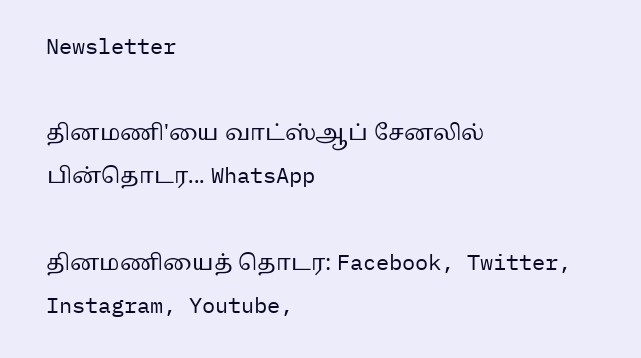Newsletter

தினமணி'யை வாட்ஸ்ஆப் சேனலில் பின்தொடர... WhatsApp

தினமணியைத் தொடர: Facebook, Twitter, Instagram, Youtube,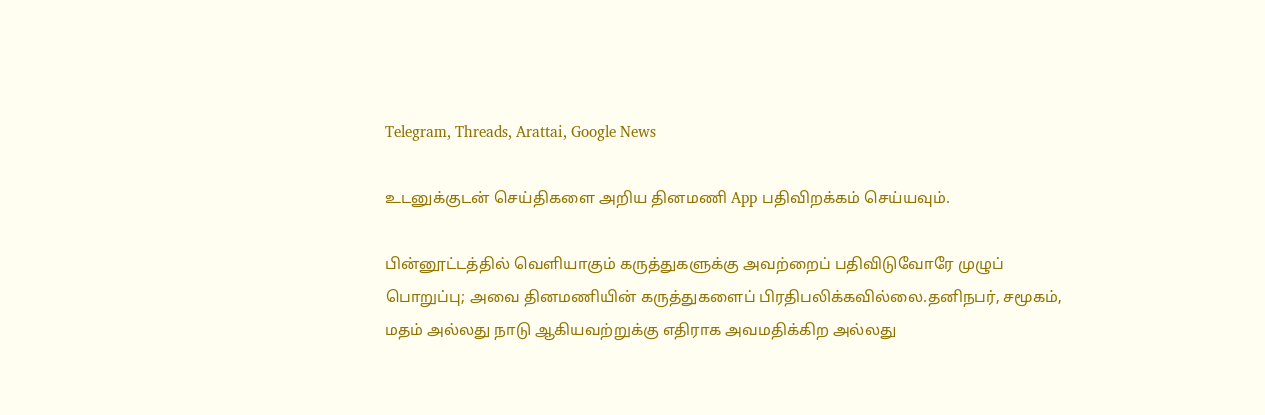Telegram, Threads, Arattai, Google News

உடனுக்குடன் செய்திகளை அறிய தினமணி App பதிவிறக்கம் செய்யவும்.

பின்னூட்டத்தில் வெளியாகும் கருத்துகளுக்கு அவற்றைப் பதிவிடுவோரே முழுப் பொறுப்பு; அவை தினமணியின் கருத்துகளைப் பிரதிபலிக்கவில்லை.தனிநபர், சமூகம், மதம் அல்லது நாடு ஆகியவற்றுக்கு எதிராக அவமதிக்கிற அல்லது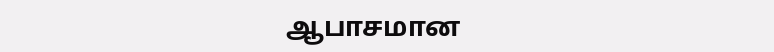ஆபாசமான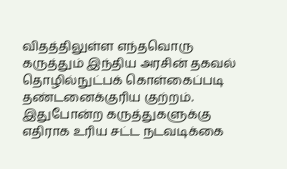விதத்திலுள்ள எந்தவொரு கருத்தும் இந்திய அரசின் தகவல் தொழில்நுட்பக் கொள்கைப்படி தண்டனைக்குரிய குற்றம். இதுபோன்ற கருத்துகளுக்கு எதிராக உரிய சட்ட நடவடிக்கை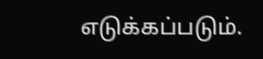எடுக்கப்படும்.